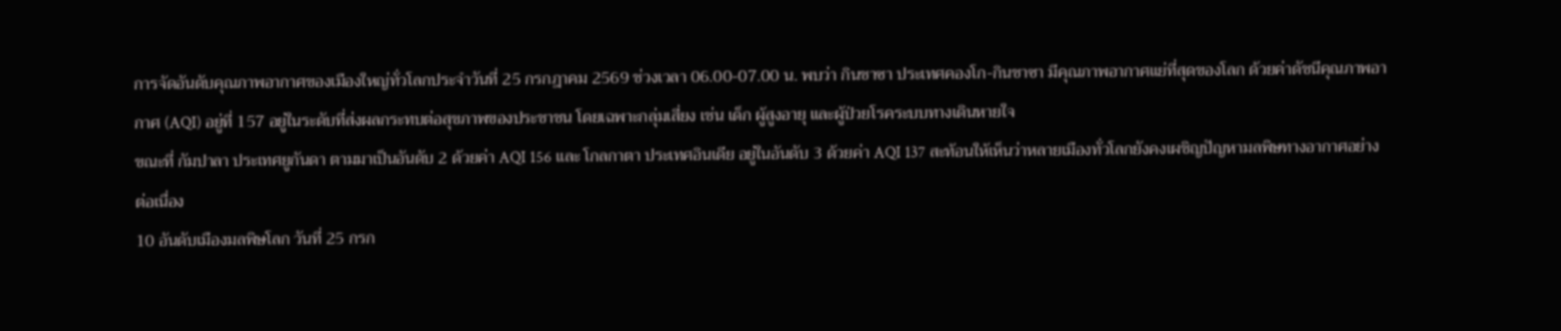การจัดอันดับคุณภาพอากาศของเมืองใหญ่ทั่วโลกประจำวันที่ 25 กรกฎาคม 2569 ช่วงเวลา 06.00-07.00 น. พบว่า กินชาซา ประเทศคองโก-กินชาซา มีคุณภาพอากาศแย่ที่สุดของโลก ด้วยค่าดัชนีคุณภาพอากาศ (AQI) อยู่ที่ 157 อยู่ในระดับที่ส่งผลกระทบต่อสุขภาพของประชาชน โดยเฉพาะกลุ่มเสี่ยง เช่น เด็ก ผู้สูงอายุ และผู้ป่วยโรคระบบทางเดินหายใจ
ขณะที่ กัมปาลา ประเทศยูกันดา ตามมาเป็นอันดับ 2 ด้วยค่า AQI 156 และ โกลกาตา ประเทศอินเดีย อยู่ในอันดับ 3 ด้วยค่า AQI 137 สะท้อนให้เห็นว่าหลายเมืองทั่วโลกยังคงเผชิญปัญหามลพิษทางอากาศอย่างต่อเนื่อง
10 อันดับเมืองมลพิษโลก วันที่ 25 กรก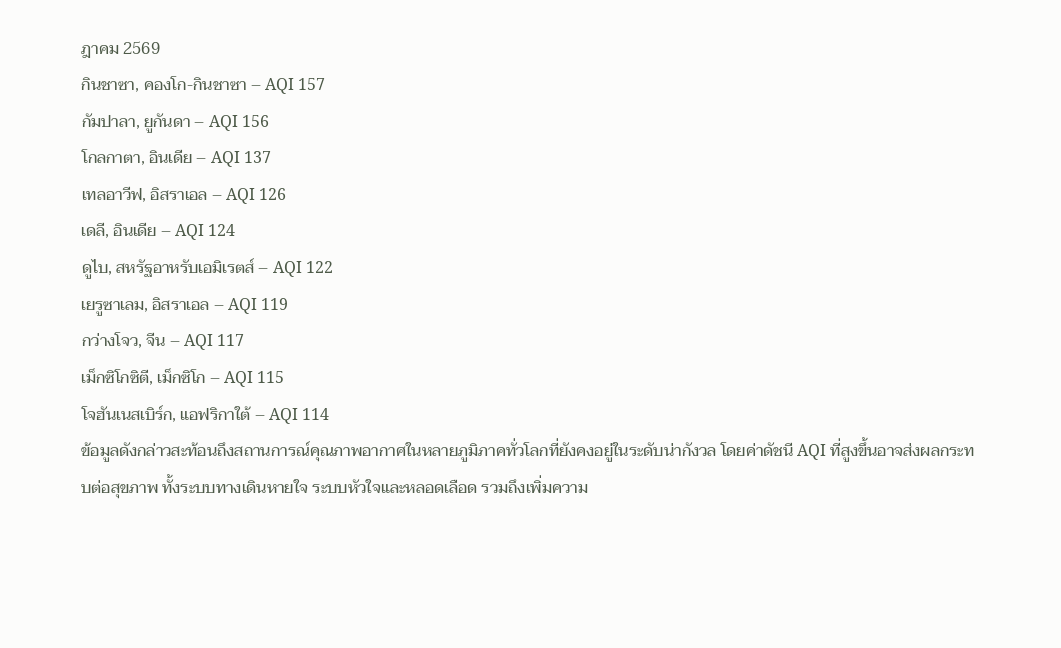ฎาคม 2569
กินชาซา, คองโก-กินชาซา – AQI 157
กัมปาลา, ยูกันดา – AQI 156
โกลกาตา, อินเดีย – AQI 137
เทลอาวีฟ, อิสราเอล – AQI 126
เดลี, อินเดีย – AQI 124
ดูไบ, สหรัฐอาหรับเอมิเรตส์ – AQI 122
เยรูซาเลม, อิสราเอล – AQI 119
กว่างโจว, จีน – AQI 117
เม็กซิโกซิตี, เม็กซิโก – AQI 115
โจฮันเนสเบิร์ก, แอฟริกาใต้ – AQI 114
ข้อมูลดังกล่าวสะท้อนถึงสถานการณ์คุณภาพอากาศในหลายภูมิภาคทั่วโลกที่ยังคงอยู่ในระดับน่ากังวล โดยค่าดัชนี AQI ที่สูงขึ้นอาจส่งผลกระทบต่อสุขภาพ ทั้งระบบทางเดินหายใจ ระบบหัวใจและหลอดเลือด รวมถึงเพิ่มความ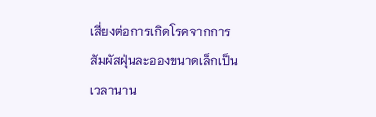เสี่ยงต่อการเกิดโรคจากการสัมผัสฝุ่นละอองขนาดเล็กเป็นเวลานาน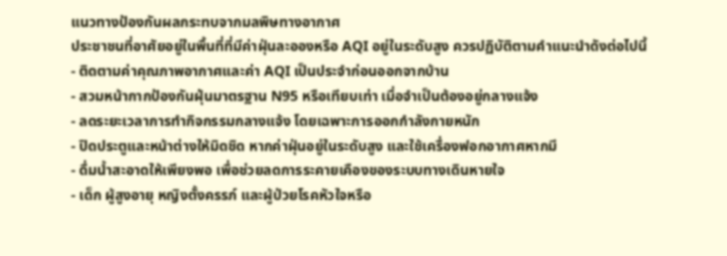แนวทางป้องกันผลกระทบจากมลพิษทางอากาศ
ประชาชนที่อาศัยอยู่ในพื้นที่ที่มีค่าฝุ่นละอองหรือ AQI อยู่ในระดับสูง ควรปฏิบัติตามคำแนะนำดังต่อไปนี้
- ติดตามค่าคุณภาพอากาศและค่า AQI เป็นประจำก่อนออกจากบ้าน
- สวมหน้ากากป้องกันฝุ่นมาตรฐาน N95 หรือเทียบเท่า เมื่อจำเป็นต้องอยู่กลางแจ้ง
- ลดระยะเวลาการทำกิจกรรมกลางแจ้ง โดยเฉพาะการออกกำลังกายหนัก
- ปิดประตูและหน้าต่างให้มิดชิด หากค่าฝุ่นอยู่ในระดับสูง และใช้เครื่องฟอกอากาศหากมี
- ดื่มน้ำสะอาดให้เพียงพอ เพื่อช่วยลดการระคายเคืองของระบบทางเดินหายใจ
- เด็ก ผู้สูงอายุ หญิงตั้งครรภ์ และผู้ป่วยโรคหัวใจหรือ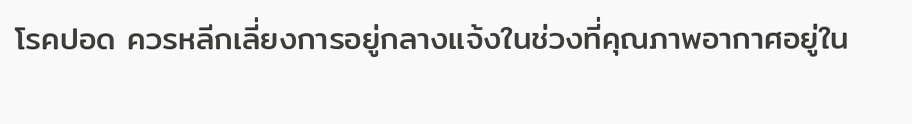โรคปอด ควรหลีกเลี่ยงการอยู่กลางแจ้งในช่วงที่คุณภาพอากาศอยู่ใน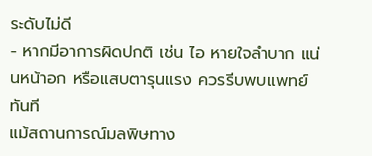ระดับไม่ดี
- หากมีอาการผิดปกติ เช่น ไอ หายใจลำบาก แน่นหน้าอก หรือแสบตารุนแรง ควรรีบพบแพทย์ทันที
แม้สถานการณ์มลพิษทาง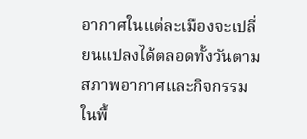อากาศในแต่ละเมืองจะเปลี่ยนแปลงได้ตลอดทั้งวันตามสภาพอากาศและกิจกรรมในพื้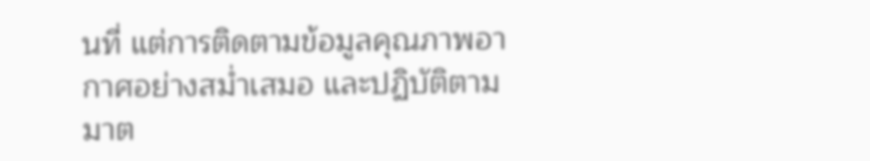นที่ แต่การติดตามข้อมูลคุณภาพอากาศอย่างสม่ำเสมอ และปฏิบัติตามมาต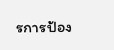รการป้อง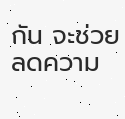กัน จะช่วยลดความ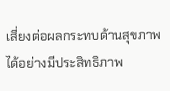เสี่ยงต่อผลกระทบด้านสุขภาพได้อย่างมีประสิทธิภาพ